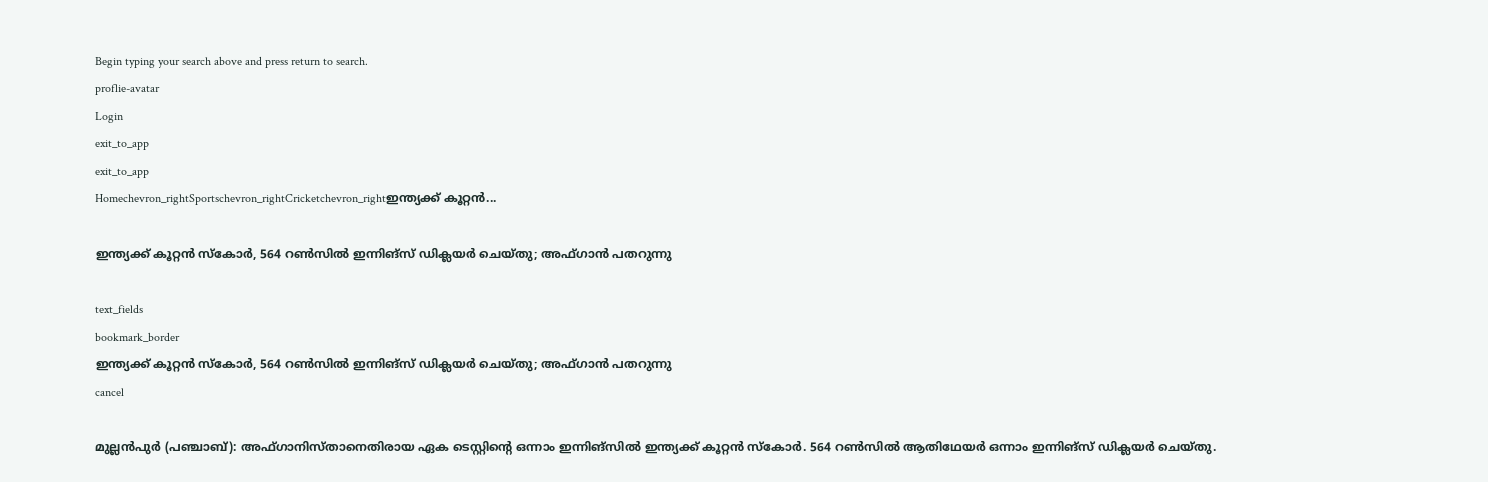Begin typing your search above and press return to search.
proflie-avatar
Login
exit_to_app
exit_to_app
Homechevron_rightSportschevron_rightCricketchevron_rightഇന്ത്യക്ക് കൂറ്റൻ...

ഇന്ത്യക്ക് കൂറ്റൻ സ്കോർ, 564 റൺസിൽ ഇന്നിങ്സ് ഡിക്ലയർ ചെയ്തു; അഫ്ഗാൻ പതറുന്നു

text_fields
bookmark_border
ഇന്ത്യക്ക് കൂറ്റൻ സ്കോർ, 564 റൺസിൽ ഇന്നിങ്സ് ഡിക്ലയർ ചെയ്തു; അഫ്ഗാൻ പതറുന്നു
cancel

മുല്ലൻപുർ (പഞ്ചാബ്): അഫ്ഗാനിസ്താനെതിരായ ഏക ടെസ്റ്റിന്‍റെ ഒന്നാം ഇന്നിങ്സിൽ ഇന്ത്യക്ക് കൂറ്റൻ സ്കോർ. 564 റൺസിൽ ആതിഥേയർ ഒന്നാം ഇന്നിങ്സ് ഡിക്ലയർ ചെയ്തു.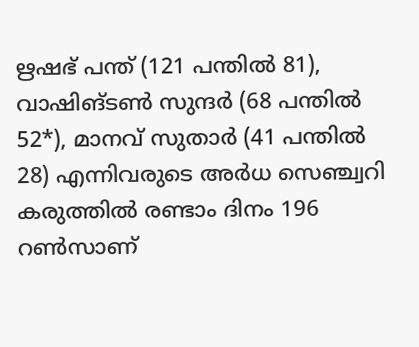ഋഷഭ് പന്ത് (121 പന്തിൽ 81), വാഷിങ്ടൺ സുന്ദർ (68 പന്തിൽ 52*), മാനവ് സുതാർ (41 പന്തിൽ 28) എന്നിവരുടെ അർധ സെഞ്ച്വറി കരുത്തിൽ രണ്ടാം ദിനം 196 റൺസാണ്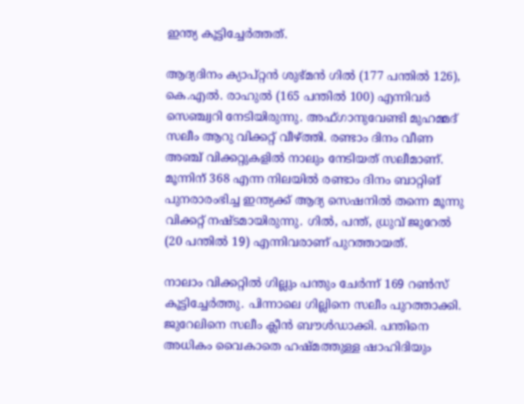ഇന്ത്യ കൂട്ടിച്ചേർത്തത്.

ആദ്യദിനം ക്യാപ്റ്റൻ ശുഭ്മൻ ഗിൽ (177 പന്തിൽ 126), കെ.എൽ. രാഹുൽ (165 പന്തിൽ 100) എന്നിവർ സെഞ്ച്വറി നേടിയിരുന്നു. അഫ്ഗാനുവേണ്ടി മുഹമ്മദ് സലീം ആറു വിക്കറ്റ് വീഴ്ത്തി. രണ്ടാം ദിനം വീണ അഞ്ച് വിക്കറ്റുകളിൽ നാലും നേടിയത് സലീമാണ്. മൂന്നിന് 368 എന്ന നിലയിൽ രണ്ടാം ദിനം ബാറ്റിങ് പുനരാരംഭിച്ച ഇന്ത്യക്ക് ആദ്യ സെഷനിൽ തന്നെ മൂന്നു വിക്കറ്റ് നഷ്ടമായിരുന്നു. ഗിൽ, പന്ത്, ധ്രുവ് ജുറേൽ (20 പന്തിൽ 19) എന്നിവരാണ് പുറത്തായത്.

നാലാം വിക്കറ്റിൽ ഗില്ലും പന്തും ചേർന്ന് 169 റൺസ് കൂട്ടിച്ചേർത്തു. പിന്നാലെ ഗില്ലിനെ സലീം പുറത്താക്കി. ജുറേലിനെ സലീം ക്ലീൻ ബൗൾഡാക്കി. പന്തിനെ അധികം വൈകാതെ ഹഷ്മത്തുള്ള ഷാഹിദിയും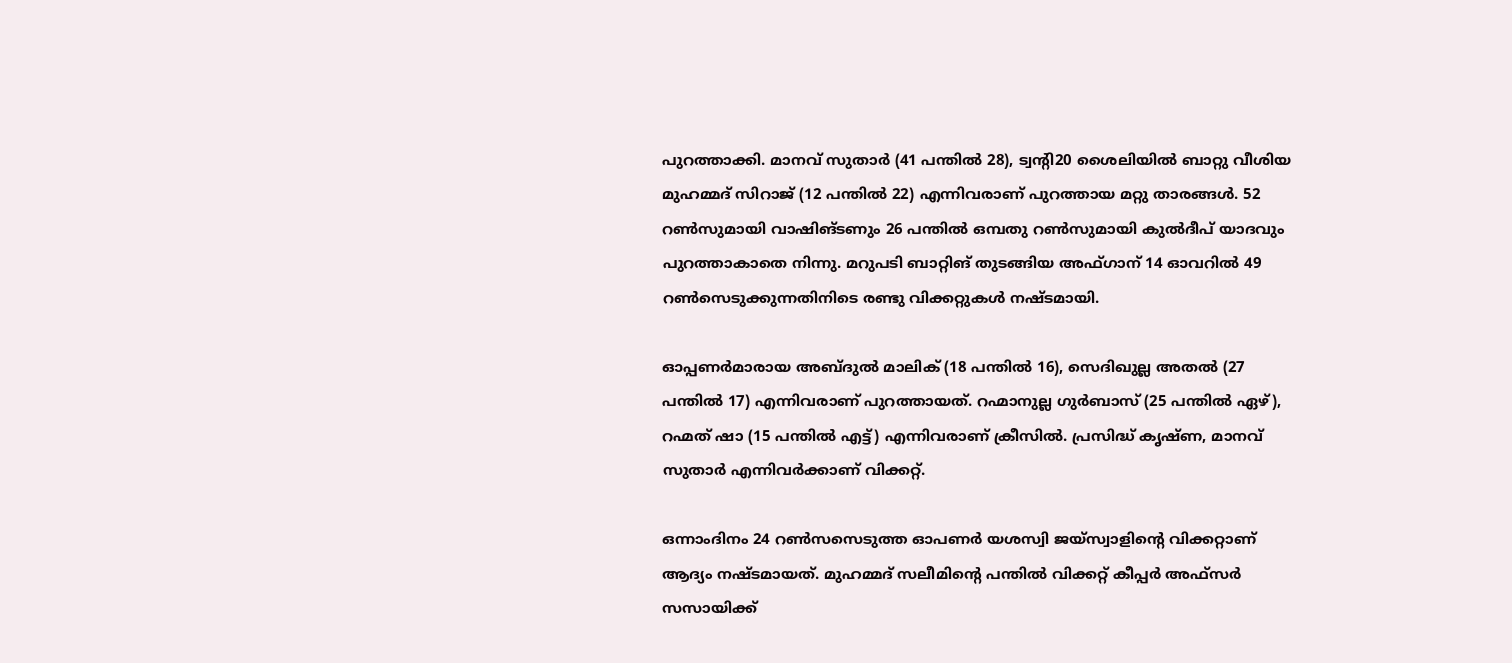പുറത്താക്കി. മാനവ് സുതാർ (41 പന്തിൽ 28), ട്വന്‍റി20 ശൈലിയിൽ ബാറ്റു വീശിയ മുഹമ്മദ് സിറാജ് (12 പന്തിൽ 22) എന്നിവരാണ് പുറത്തായ മറ്റു താരങ്ങൾ. 52 റൺസുമായി വാഷിങ്ടണും 26 പന്തിൽ ഒമ്പതു റൺസുമായി കുൽദീപ് യാദവും പുറത്താകാതെ നിന്നു. മറുപടി ബാറ്റിങ് തുടങ്ങിയ അഫ്ഗാന് 14 ഓവറിൽ 49 റൺസെടുക്കുന്നതിനിടെ രണ്ടു വിക്കറ്റുകൾ നഷ്ടമായി.

ഓപ്പണർമാരായ അബ്ദുൽ മാലിക് (18 പന്തിൽ 16), സെദിഖുല്ല അതൽ (27 പന്തിൽ 17) എന്നിവരാണ് പുറത്തായത്. റഹ്മാനുല്ല ഗുർബാസ് (25 പന്തിൽ ഏഴ്), റഹ്മത് ഷാ (15 പന്തിൽ എട്ട്) എന്നിവരാണ് ക്രീസിൽ. പ്രസിദ്ധ് കൃഷ്ണ, മാനവ് സുതാർ എന്നിവർക്കാണ് വിക്കറ്റ്.

ഒന്നാംദിനം 24 റൺസസെടുത്ത ഓപണർ യശസ്വി ജയ്സ്വാളിന്റെ വിക്കറ്റാണ് ആദ്യം നഷ്ടമായത്. മുഹമ്മദ് സലീമിന്റെ പന്തിൽ വിക്കറ്റ് കീപ്പർ അഫ്സർ സസായിക്ക്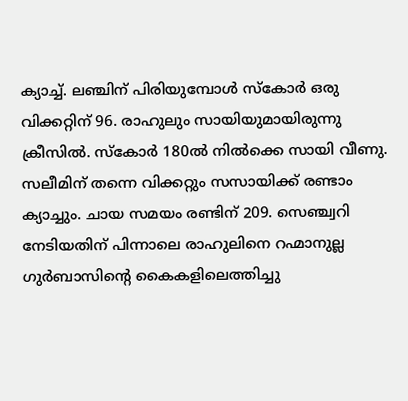ക്യാച്ച്. ലഞ്ചിന് പിരിയുമ്പോൾ സ്കോർ ഒരു വിക്കറ്റിന് 96. രാഹുലും സായിയുമായിരുന്നു ക്രീസിൽ. സ്കോർ 180ൽ നിൽക്കെ സായി വീണു. സലീമിന് തന്നെ വിക്കറ്റും സസായിക്ക് രണ്ടാം ക്യാച്ചും. ച‍ായ സമയം രണ്ടിന് 209. സെഞ്ച്വറി നേടിയതിന് പിന്നാലെ രാഹുലിനെ റഹ്മാനുല്ല ഗുർബാസിന്റെ കൈകളിലെത്തിച്ചു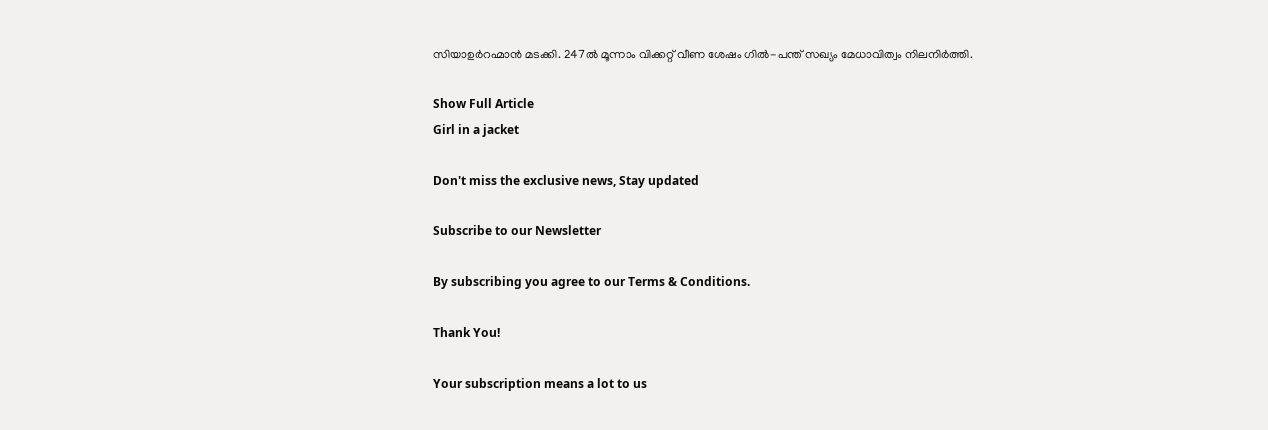സിയാഉർറഹ്മാൻ മടക്കി. 247ൽ മൂന്നാം വിക്കറ്റ് വീണ ശേഷം ഗിൽ-പന്ത് സഖ്യം മേധാവിത്വം നിലനിർത്തി.

Show Full Article
Girl in a jacket

Don't miss the exclusive news, Stay updated

Subscribe to our Newsletter

By subscribing you agree to our Terms & Conditions.

Thank You!

Your subscription means a lot to us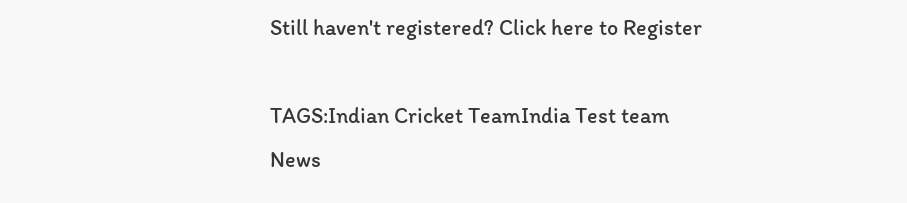Still haven't registered? Click here to Register

TAGS:Indian Cricket TeamIndia Test team
News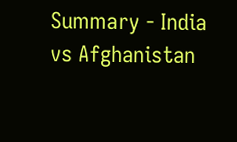Summary - India vs Afghanistan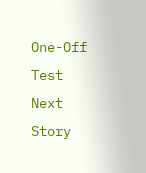One-Off Test
Next Story